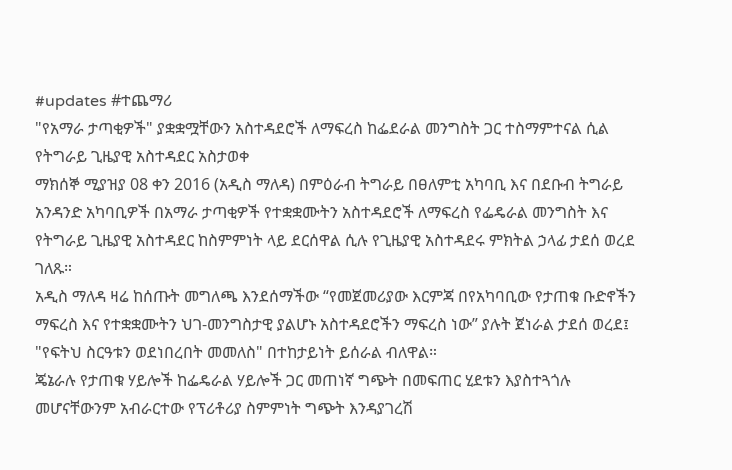#updates #ተጨማሪ
"የአማራ ታጣቂዎች" ያቋቋሟቸውን አስተዳደሮች ለማፍረስ ከፌደራል መንግስት ጋር ተስማምተናል ሲል የትግራይ ጊዜያዊ አስተዳደር አስታወቀ
ማክሰኞ ሚያዝያ 08 ቀን 2016 (አዲስ ማለዳ) በምዕራብ ትግራይ በፀለምቲ አካባቢ እና በደቡብ ትግራይ አንዳንድ አካባቢዎች በአማራ ታጣቂዎች የተቋቋሙትን አስተዳደሮች ለማፍረስ የፌዴራል መንግስት እና የትግራይ ጊዜያዊ አስተዳደር ከስምምነት ላይ ደርሰዋል ሲሉ የጊዜያዊ አስተዳደሩ ምክትል ኃላፊ ታደሰ ወረደ ገለጹ።
አዲስ ማለዳ ዛሬ ከሰጡት መግለጫ እንደሰማችው “የመጀመሪያው እርምጃ በየአካባቢው የታጠቁ ቡድኖችን ማፍረስ እና የተቋቋሙትን ህገ-መንግስታዊ ያልሆኑ አስተዳደሮችን ማፍረስ ነው” ያሉት ጀነራል ታደሰ ወረደ፤
"የፍትህ ስርዓቱን ወደነበረበት መመለስ" በተከታይነት ይሰራል ብለዋል።
ጄኔራሉ የታጠቁ ሃይሎች ከፌዴራል ሃይሎች ጋር መጠነኛ ግጭት በመፍጠር ሂደቱን እያስተጓጎሉ መሆናቸውንም አብራርተው የፕሪቶሪያ ስምምነት ግጭት እንዳያገረሽ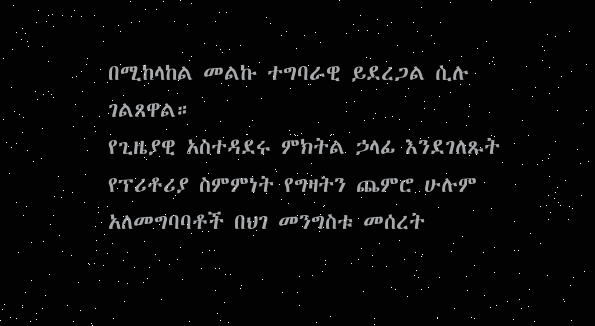በሚከላከል መልኩ ተግባራዊ ይደረጋል ሲሉ ገልጸዋል።
የጊዜያዊ አስተዳደሩ ምክትል ኃላፊ እንደገለጹት የፕሪቶሪያ ስምምነት የግዛትን ጨምሮ ሁሉም አለመግባባቶች በህገ መንግስቱ መሰረት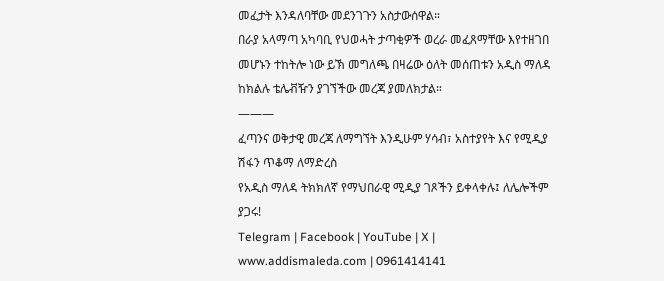መፈታት እንዳለባቸው መደንገጉን አስታውሰዋል።
በራያ አላማጣ አካባቢ የህወሓት ታጣቂዎች ወረራ መፈጸማቸው እየተዘገበ መሆኑን ተከትሎ ነው ይኽ መግለጫ በዛሬው ዕለት መሰጠቱን አዲስ ማለዳ ከክልሉ ቴሌቭዥን ያገኘችው መረጃ ያመለክታል።
———
ፈጣንና ወቅታዊ መረጃ ለማግኘት እንዲሁም ሃሳብ፣ አስተያየት እና የሚዲያ ሽፋን ጥቆማ ለማድረስ
የአዲስ ማለዳ ትክክለኛ የማህበራዊ ሚዲያ ገጾችን ይቀላቀሉ፤ ለሌሎችም ያጋሩ!
Telegram | Facebook | YouTube | X | www.addismaleda.com | 0961414141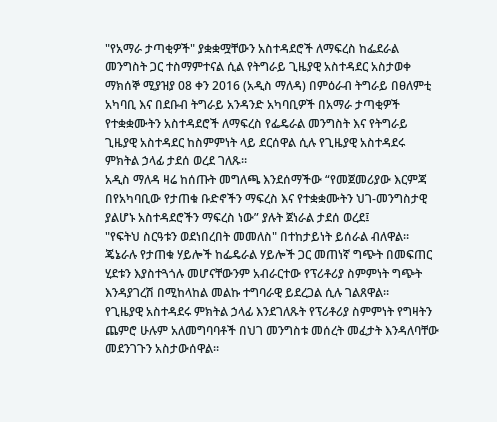"የአማራ ታጣቂዎች" ያቋቋሟቸውን አስተዳደሮች ለማፍረስ ከፌደራል መንግስት ጋር ተስማምተናል ሲል የትግራይ ጊዜያዊ አስተዳደር አስታወቀ
ማክሰኞ ሚያዝያ 08 ቀን 2016 (አዲስ ማለዳ) በምዕራብ ትግራይ በፀለምቲ አካባቢ እና በደቡብ ትግራይ አንዳንድ አካባቢዎች በአማራ ታጣቂዎች የተቋቋሙትን አስተዳደሮች ለማፍረስ የፌዴራል መንግስት እና የትግራይ ጊዜያዊ አስተዳደር ከስምምነት ላይ ደርሰዋል ሲሉ የጊዜያዊ አስተዳደሩ ምክትል ኃላፊ ታደሰ ወረደ ገለጹ።
አዲስ ማለዳ ዛሬ ከሰጡት መግለጫ እንደሰማችው “የመጀመሪያው እርምጃ በየአካባቢው የታጠቁ ቡድኖችን ማፍረስ እና የተቋቋሙትን ህገ-መንግስታዊ ያልሆኑ አስተዳደሮችን ማፍረስ ነው” ያሉት ጀነራል ታደሰ ወረደ፤
"የፍትህ ስርዓቱን ወደነበረበት መመለስ" በተከታይነት ይሰራል ብለዋል።
ጄኔራሉ የታጠቁ ሃይሎች ከፌዴራል ሃይሎች ጋር መጠነኛ ግጭት በመፍጠር ሂደቱን እያስተጓጎሉ መሆናቸውንም አብራርተው የፕሪቶሪያ ስምምነት ግጭት እንዳያገረሽ በሚከላከል መልኩ ተግባራዊ ይደረጋል ሲሉ ገልጸዋል።
የጊዜያዊ አስተዳደሩ ምክትል ኃላፊ እንደገለጹት የፕሪቶሪያ ስምምነት የግዛትን ጨምሮ ሁሉም አለመግባባቶች በህገ መንግስቱ መሰረት መፈታት እንዳለባቸው መደንገጉን አስታውሰዋል።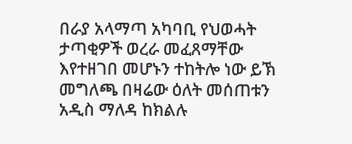በራያ አላማጣ አካባቢ የህወሓት ታጣቂዎች ወረራ መፈጸማቸው እየተዘገበ መሆኑን ተከትሎ ነው ይኽ መግለጫ በዛሬው ዕለት መሰጠቱን አዲስ ማለዳ ከክልሉ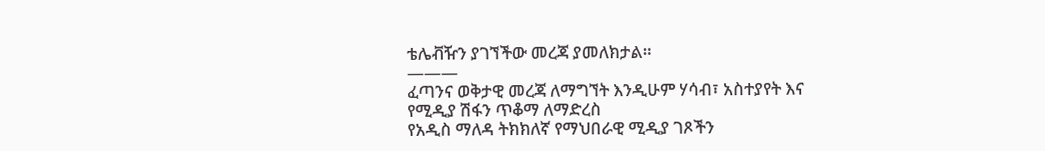ቴሌቭዥን ያገኘችው መረጃ ያመለክታል።
———
ፈጣንና ወቅታዊ መረጃ ለማግኘት እንዲሁም ሃሳብ፣ አስተያየት እና የሚዲያ ሽፋን ጥቆማ ለማድረስ
የአዲስ ማለዳ ትክክለኛ የማህበራዊ ሚዲያ ገጾችን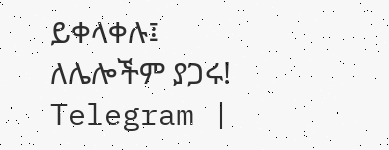ይቀላቀሉ፤ ለሌሎችም ያጋሩ!
Telegram |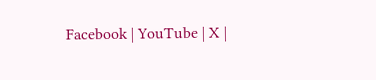Facebook | YouTube | X |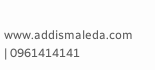www.addismaleda.com | 0961414141